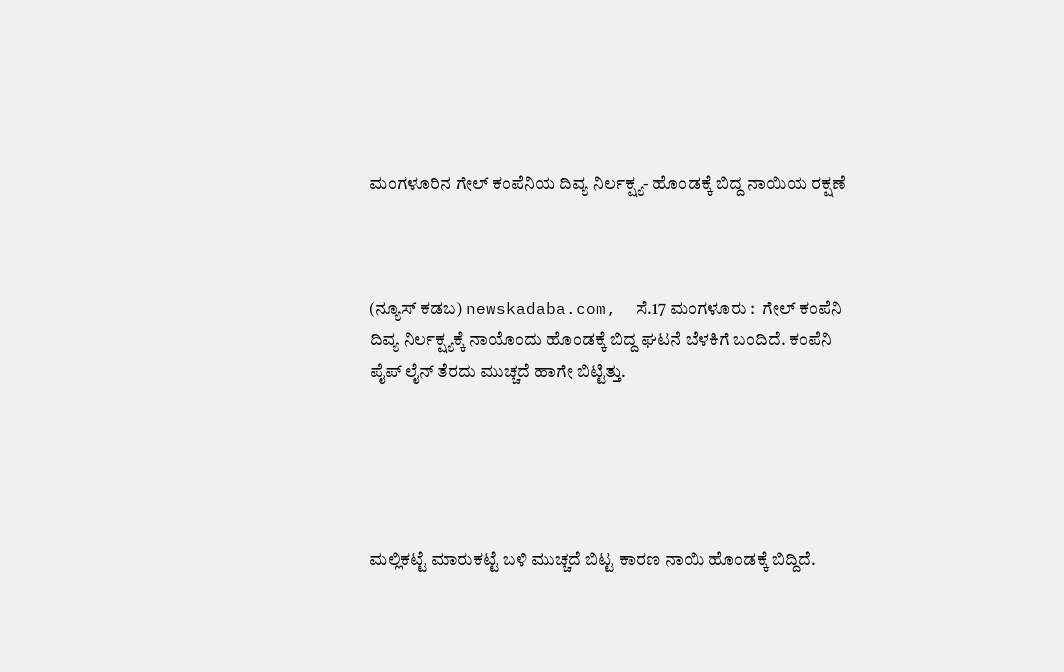ಮಂಗಳೂರಿನ ಗೇಲ್ ಕಂಪೆನಿಯ ದಿವ್ಯ ನಿರ್ಲಕ್ಷ್ಯ- ಹೊಂಡಕ್ಕೆ ಬಿದ್ದ ನಾಯಿಯ ರಕ್ಷಣೆ



(ನ್ಯೂಸ್‌ ಕಡಬ) newskadaba.com,  ಸೆ.17 ಮಂಗಳೂರು :  ಗೇಲ್ ಕಂಪೆನಿ ದಿವ್ಯ ನಿರ್ಲಕ್ಷ್ಯಕ್ಕೆ ನಾಯೊಂದು ಹೊಂಡಕ್ಕೆ ಬಿದ್ದ ಘಟನೆ ಬೆಳಕಿಗೆ ಬಂದಿದೆ. ಕಂಪೆನಿ ಪೈಪ್ ಲೈನ್ ತೆರದು ಮುಚ್ಚದೆ ಹಾಗೇ ಬಿಟ್ಟಿತ್ತು.





ಮಲ್ಲಿಕಟ್ಟೆ ಮಾರುಕಟ್ಟೆ ಬಳಿ ಮುಚ್ಚದೆ ಬಿಟ್ಟ ಕಾರಣ ನಾಯಿ ಹೊಂಡಕ್ಕೆ ಬಿದ್ದಿದೆ.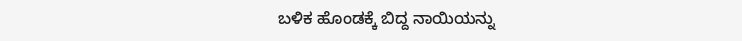ಬಳಿಕ ಹೊಂಡಕ್ಕೆ ಬಿದ್ದ ನಾಯಿಯನ್ನು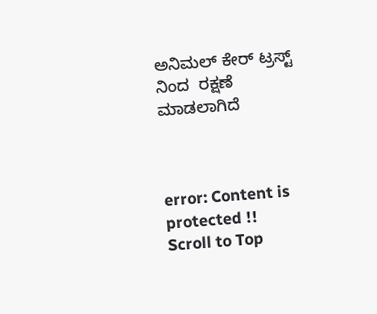ಅನಿಮಲ್ ಕೇರ್ ಟ್ರಸ್ಟ್ ನಿಂದ  ರಕ್ಷಣೆ ಮಾಡಲಾಗಿದೆ



error: Content is protected !!
Scroll to Top